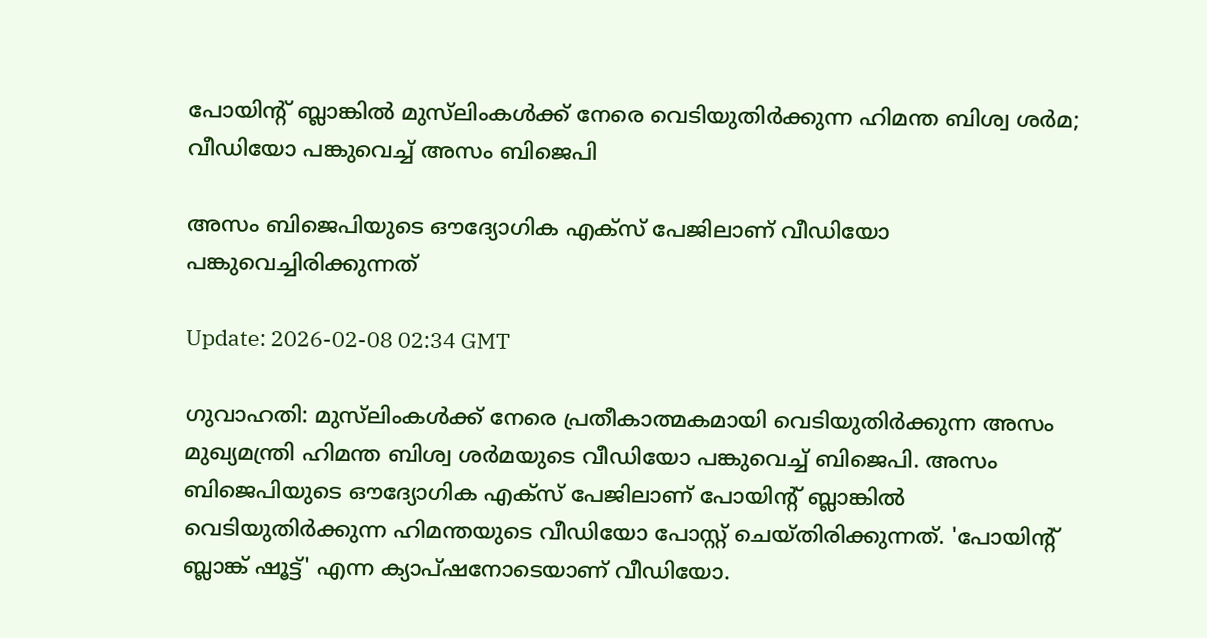പോയിന്റ് ബ്ലാങ്കിൽ മുസ്‌ലിംകൾക്ക് നേരെ വെടിയുതിർക്കുന്ന ഹിമന്ത ബിശ്വ ശർമ; വീഡിയോ പങ്കുവെച്ച് അസം ബിജെപി

അസം ബിജെപിയുടെ ഔദ്യോഗിക എക്സ് പേജിലാണ് വീഡിയോ പങ്കുവെച്ചിരിക്കുന്നത്

Update: 2026-02-08 02:34 GMT

ഗുവാഹതി: മുസ്‌ലിംകൾക്ക് നേരെ പ്രതീകാത്മകമായി വെടിയുതിർക്കുന്ന അസം മുഖ്യമന്ത്രി ഹിമന്ത ബിശ്വ ശർമയുടെ വീഡിയോ പങ്കുവെച്ച് ബിജെപി. അസം ബിജെപിയുടെ ഔദ്യോഗിക എക്‌സ് പേജിലാണ് പോയിന്റ് ബ്ലാങ്കിൽ വെടിയുതിർക്കുന്ന ഹിമന്തയുടെ വീഡിയോ പോസ്റ്റ് ചെയ്തിരിക്കുന്നത്. 'പോയിന്റ് ബ്ലാങ്ക് ഷൂട്ട്' എന്ന ക്യാപ്ഷനോടെയാണ് വീഡിയോ.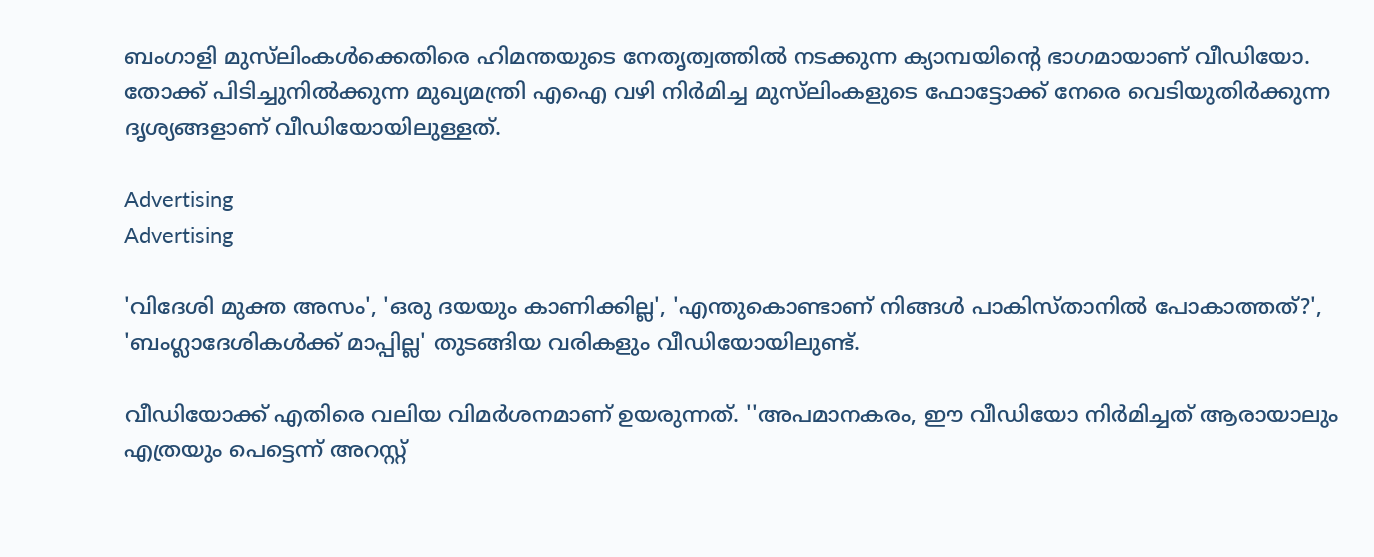ബംഗാളി മുസ്‌ലിംകൾക്കെതിരെ ഹിമന്തയുടെ നേതൃത്വത്തിൽ നടക്കുന്ന ക്യാമ്പയിന്റെ ഭാഗമായാണ് വീഡിയോ. തോക്ക് പിടിച്ചുനിൽക്കുന്ന മുഖ്യമന്ത്രി എഐ വഴി നിർമിച്ച മുസ്‌ലിംകളുടെ ഫോട്ടോക്ക് നേരെ വെടിയുതിർക്കുന്ന ദൃശ്യങ്ങളാണ് വീഡിയോയിലുള്ളത്.

Advertising
Advertising

'വിദേശി മുക്ത അസം', 'ഒരു ദയയും കാണിക്കില്ല', 'എന്തുകൊണ്ടാണ് നിങ്ങൾ പാകിസ്താനിൽ പോകാത്തത്?', 'ബംഗ്ലാദേശികൾക്ക് മാപ്പില്ല' തുടങ്ങിയ വരികളും വീഡിയോയിലുണ്ട്.

വീഡിയോക്ക് എതിരെ വലിയ വിമർശനമാണ് ഉയരുന്നത്. ''അപമാനകരം, ഈ വീഡിയോ നിർമിച്ചത് ആരായാലും എത്രയും പെട്ടെന്ന് അറസ്റ്റ്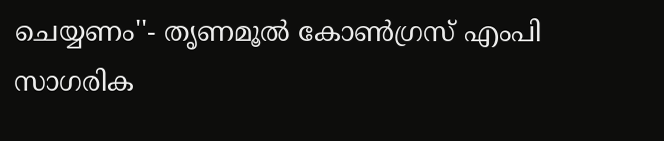ചെയ്യണം''- തൃണമൂൽ കോൺഗ്രസ് എംപി സാഗരിക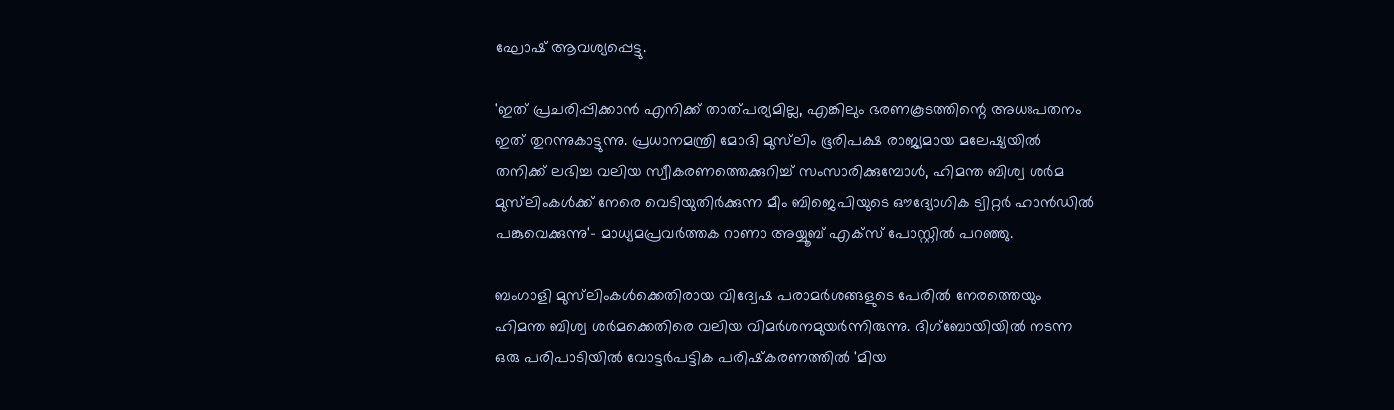ഘോഷ് ആവശ്യപ്പെട്ടു.

'ഇത് പ്രചരിപ്പിക്കാൻ എനിക്ക് താത്പര്യമില്ല, എങ്കിലും ഭരണകൂടത്തിന്റെ അധഃപതനം ഇത് തുറന്നുകാട്ടുന്നു. പ്രധാനമന്ത്രി മോദി മുസ്‌ലിം ഭൂരിപക്ഷ രാജ്യമായ മലേഷ്യയിൽ തനിക്ക് ലഭിച്ച വലിയ സ്വീകരണത്തെക്കുറിച്ച് സംസാരിക്കുമ്പോൾ, ഹിമന്ത ബിശ്വ ശർമ മുസ്‌ലിംകൾക്ക് നേരെ വെടിയുതിർക്കുന്ന മീം ബിജെപിയുടെ ഔദ്യോഗിക ട്വിറ്റർ ഹാൻഡിൽ പങ്കുവെക്കുന്നു'- മാധ്യമപ്രവർത്തക റാണാ അയ്യൂബ് എക്‌സ് പോസ്റ്റിൽ പറഞ്ഞു.

ബംഗാളി മുസ്‌ലിംകൾക്കെതിരായ വിദ്വേഷ പരാമർശങ്ങളുടെ പേരിൽ നേരത്തെയും ഹിമന്ത ബിശ്വ ശർമക്കെതിരെ വലിയ വിമർശനമുയർന്നിരുന്നു. ദിഗ്ബോയിയിൽ നടന്ന ഒരു പരിപാടിയിൽ വോട്ടർപട്ടിക പരിഷ്‌കരണത്തിൽ 'മിയ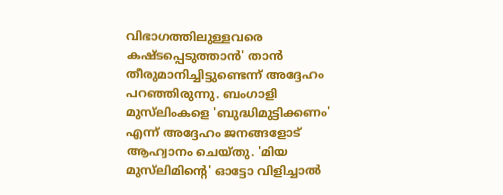വിഭാഗത്തിലുള്ളവരെ കഷ്ടപ്പെടുത്താൻ' താൻ തീരുമാനിച്ചിട്ടുണ്ടെന്ന് അദ്ദേഹം പറഞ്ഞിരുന്നു. ബംഗാളി മുസ്‌ലിംകളെ 'ബുദ്ധിമുട്ടിക്കണം' എന്ന് അദ്ദേഹം ജനങ്ങളോട് ആഹ്വാനം ചെയ്തു. 'മിയ മുസ്‌ലിമിന്റെ' ഓട്ടോ വിളിച്ചാൽ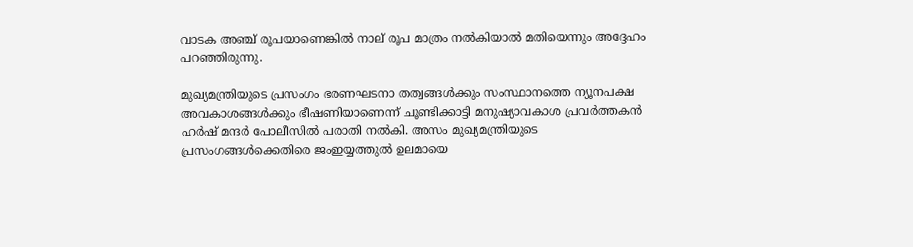വാടക അഞ്ച് രൂപയാണെങ്കിൽ നാല് രൂപ മാത്രം നൽകിയാൽ മതിയെന്നും അദ്ദേഹം പറഞ്ഞിരുന്നു.

മുഖ്യമന്ത്രിയുടെ പ്രസംഗം ഭരണഘടനാ തത്വങ്ങൾക്കും സംസ്ഥാനത്തെ ന്യൂനപക്ഷ അവകാശങ്ങൾക്കും ഭീഷണിയാണെന്ന് ചൂണ്ടിക്കാട്ടി മനുഷ്യാവകാശ പ്രവർത്തകൻ ഹർഷ് മന്ദർ പോലീസിൽ പരാതി നൽകി. അസം മുഖ്യമന്ത്രിയുടെ പ്രസംഗങ്ങൾക്കെതിരെ ജംഇയ്യത്തുൽ ഉലമായെ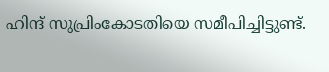ഹിന്ദ് സുപ്രിംകോടതിയെ സമീപിച്ചിട്ടുണ്ട്.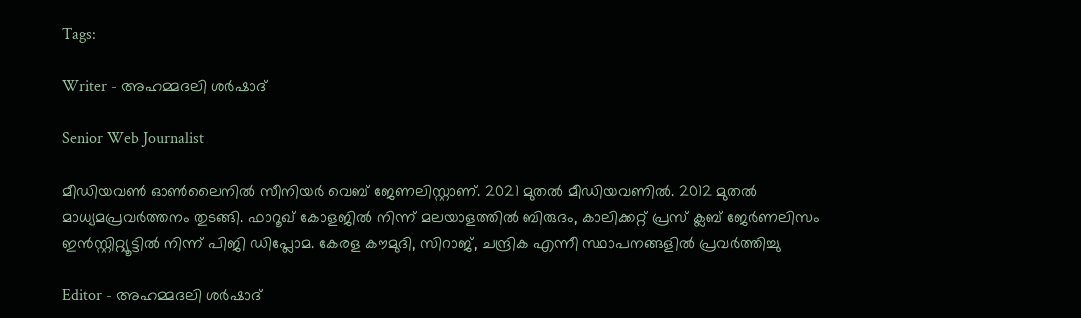Tags:

Writer - അഹമ്മദലി ശര്‍ഷാദ്

Senior Web Journalist

മീഡിയവൺ ഓൺലൈനിൽ സീനിയർ വെബ് ജേണലിസ്റ്റാണ്. 2021 മുതൽ മീഡിയവണിൽ. 2012 മുതൽ മാധ്യമപ്രവർത്തനം തുടങ്ങി. ഫാറൂഖ് കോളജിൽ നിന്ന് മലയാളത്തിൽ ബിരുദം, കാലിക്കറ്റ് പ്രസ് ക്ലബ് ജേർണലിസം ഇൻസ്റ്റിറ്റ്യൂട്ടിൽ നിന്ന് പിജി ഡിപ്ലോമ. കേരള കൗമുദി, സിറാജ്, ചന്ദ്രിക എന്നീ സ്ഥാപനങ്ങളിൽ പ്രവർത്തിച്ചു

Editor - അഹമ്മദലി ശര്‍ഷാദ്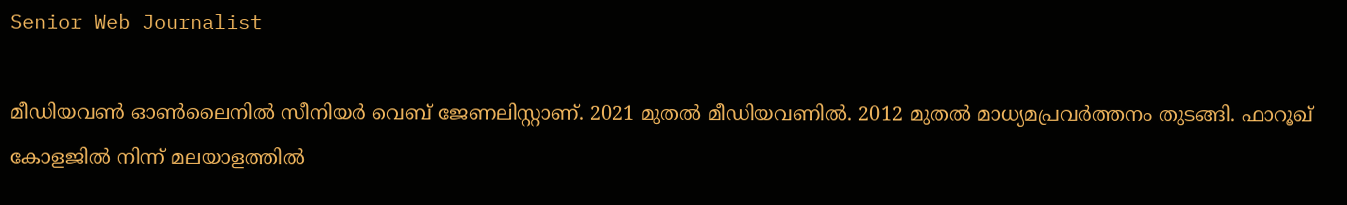Senior Web Journalist

മീഡിയവൺ ഓൺലൈനിൽ സീനിയർ വെബ് ജേണലിസ്റ്റാണ്. 2021 മുതൽ മീഡിയവണിൽ. 2012 മുതൽ മാധ്യമപ്രവർത്തനം തുടങ്ങി. ഫാറൂഖ് കോളജിൽ നിന്ന് മലയാളത്തിൽ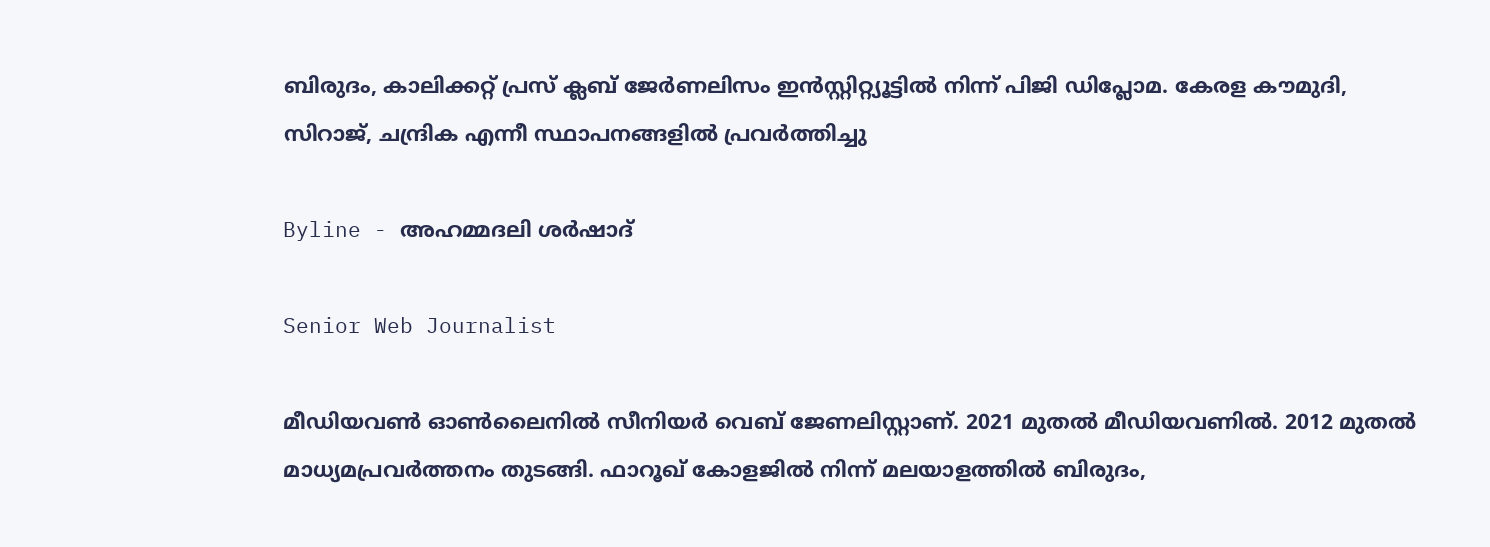ബിരുദം, കാലിക്കറ്റ് പ്രസ് ക്ലബ് ജേർണലിസം ഇൻസ്റ്റിറ്റ്യൂട്ടിൽ നിന്ന് പിജി ഡിപ്ലോമ. കേരള കൗമുദി, സിറാജ്, ചന്ദ്രിക എന്നീ സ്ഥാപനങ്ങളിൽ പ്രവർത്തിച്ചു

Byline - അഹമ്മദലി ശര്‍ഷാദ്

Senior Web Journalist

മീഡിയവൺ ഓൺലൈനിൽ സീനിയർ വെബ് ജേണലിസ്റ്റാണ്. 2021 മുതൽ മീഡിയവണിൽ. 2012 മുതൽ മാധ്യമപ്രവർത്തനം തുടങ്ങി. ഫാറൂഖ് കോളജിൽ നിന്ന് മലയാളത്തിൽ ബിരുദം,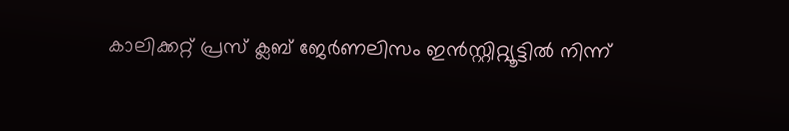കാലിക്കറ്റ് പ്രസ് ക്ലബ് ജേർണലിസം ഇൻസ്റ്റിറ്റ്യൂട്ടിൽ നിന്ന്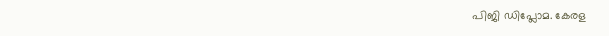പിജി ഡിപ്ലോമ. കേരള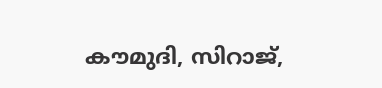കൗമുദി, സിറാജ്,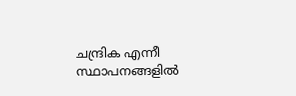ചന്ദ്രിക എന്നീ സ്ഥാപനങ്ങളിൽ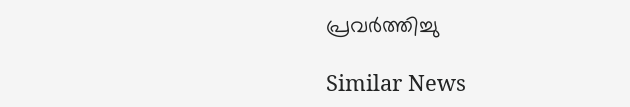പ്രവർത്തിച്ചു

Similar News